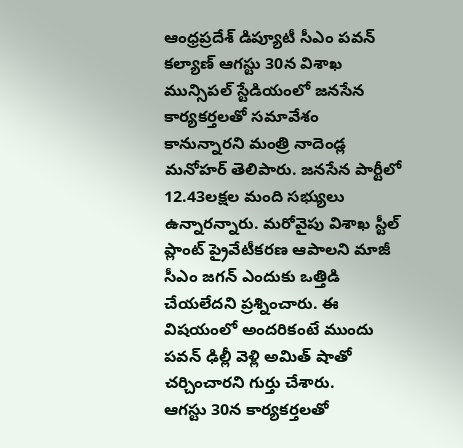ఆంధ్రప్రదేశ్ డిప్యూటీ సీఎం పవన్ కల్యాణ్ ఆగస్టు 30న విశాఖ మున్సిపల్ స్టేడియంలో జనసేన కార్యకర్తలతో సమావేశం కానున్నారని మంత్రి నాదెండ్ల మనోహర్ తెలిపారు. జనసేన పార్టీలో 12.43లక్షల మంది సభ్యులు ఉన్నారన్నారు. మరోవైపు విశాఖ స్టీల్ ప్లాంట్ ప్రైవేటీకరణ ఆపాలని మాజీ సీఎం జగన్ ఎందుకు ఒత్తిడి చేయలేదని ప్రశ్నించారు. ఈ విషయంలో అందరికంటే ముందు పవన్ ఢిల్లీ వెళ్లి అమిత్ షాతో చర్చించారని గుర్తు చేశారు.
ఆగస్టు 30న కార్యకర్తలతో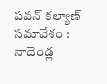పవన్ కల్యాణ్ సమావేశం : నాదెండ్ల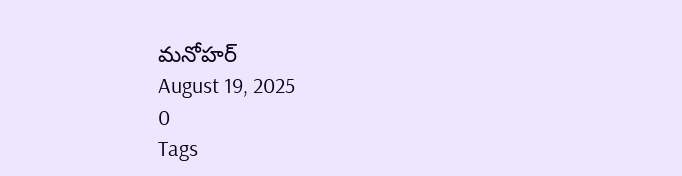మనోహర్
August 19, 2025
0
Tags